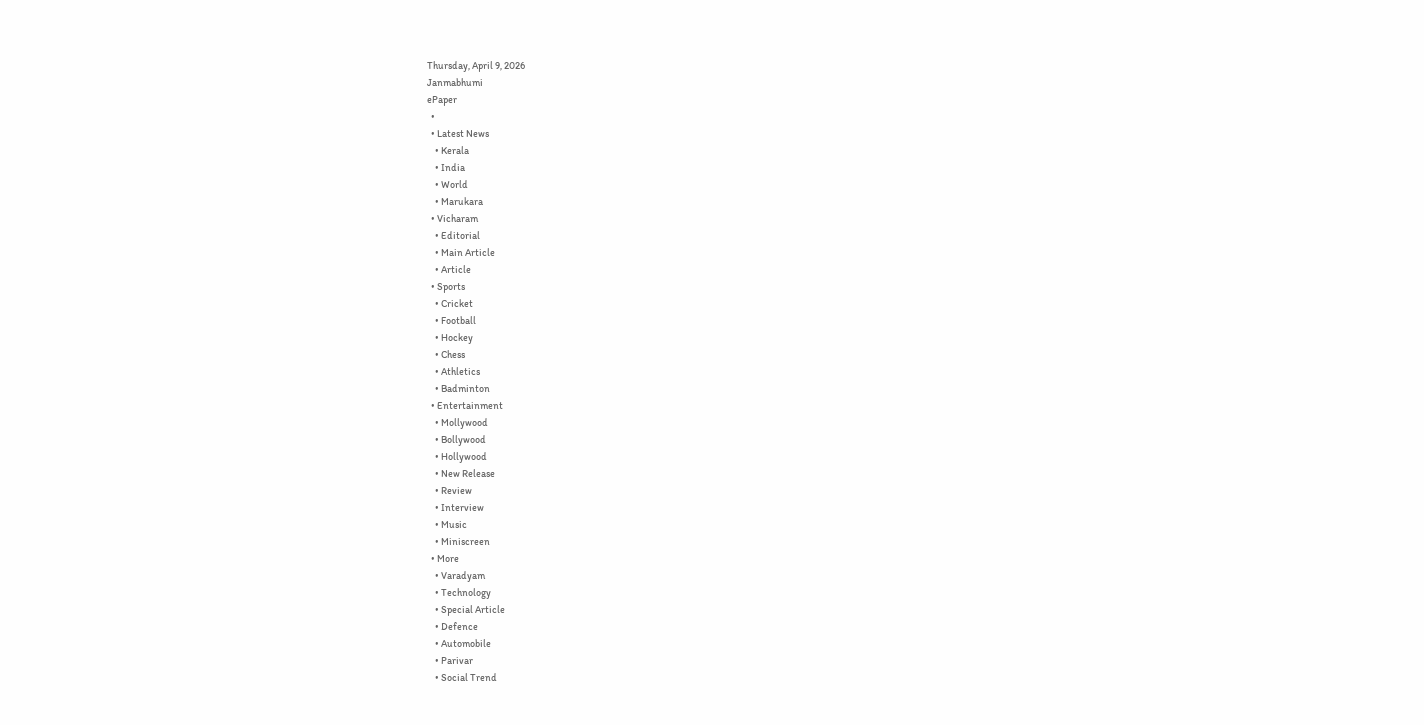Thursday, April 9, 2026
Janmabhumi
ePaper
  •
  • Latest News
    • Kerala
    • India
    • World
    • Marukara
  • Vicharam
    • Editorial
    • Main Article
    • Article
  • Sports
    • Cricket
    • Football
    • Hockey
    • Chess
    • Athletics
    • Badminton
  • Entertainment
    • Mollywood
    • Bollywood
    • Hollywood
    • New Release
    • Review
    • Interview
    • Music
    • Miniscreen
  • More
    • Varadyam
    • Technology
    • Special Article
    • Defence
    • Automobile
    • Parivar
    • Social Trend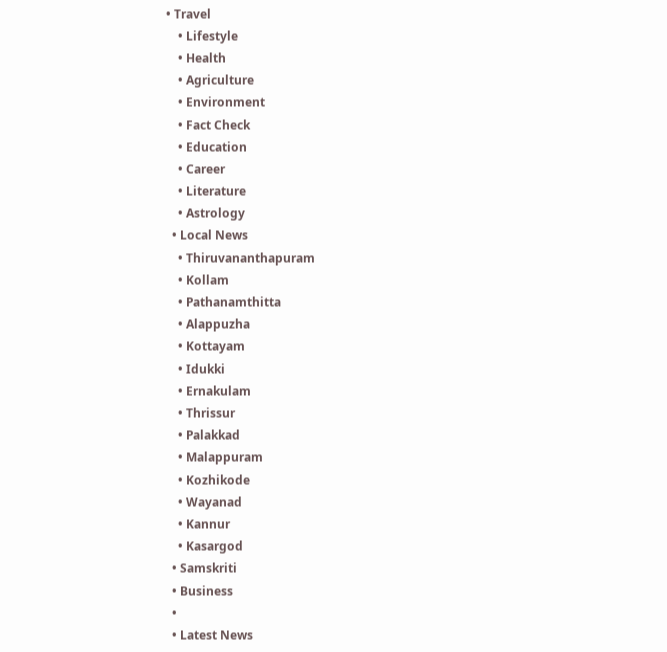• Travel
    • Lifestyle
    • Health
    • Agriculture
    • Environment
    • Fact Check
    • Education
    • Career
    • Literature
    • Astrology
  • Local News
    • Thiruvananthapuram
    • Kollam
    • Pathanamthitta
    • Alappuzha
    • Kottayam
    • Idukki
    • Ernakulam
    • Thrissur
    • Palakkad
    • Malappuram
    • Kozhikode
    • Wayanad
    • Kannur
    • Kasargod
  • Samskriti
  • Business
  •
  • Latest News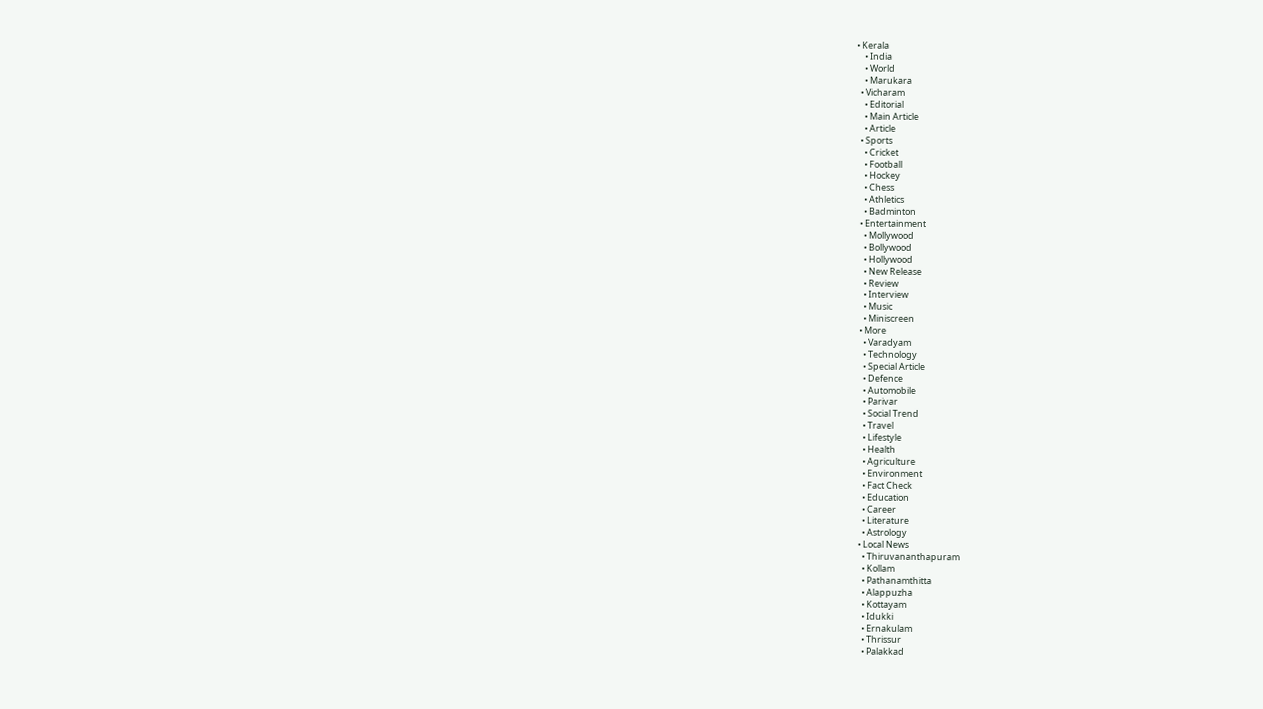• Kerala
    • India
    • World
    • Marukara
  • Vicharam
    • Editorial
    • Main Article
    • Article
  • Sports
    • Cricket
    • Football
    • Hockey
    • Chess
    • Athletics
    • Badminton
  • Entertainment
    • Mollywood
    • Bollywood
    • Hollywood
    • New Release
    • Review
    • Interview
    • Music
    • Miniscreen
  • More
    • Varadyam
    • Technology
    • Special Article
    • Defence
    • Automobile
    • Parivar
    • Social Trend
    • Travel
    • Lifestyle
    • Health
    • Agriculture
    • Environment
    • Fact Check
    • Education
    • Career
    • Literature
    • Astrology
  • Local News
    • Thiruvananthapuram
    • Kollam
    • Pathanamthitta
    • Alappuzha
    • Kottayam
    • Idukki
    • Ernakulam
    • Thrissur
    • Palakkad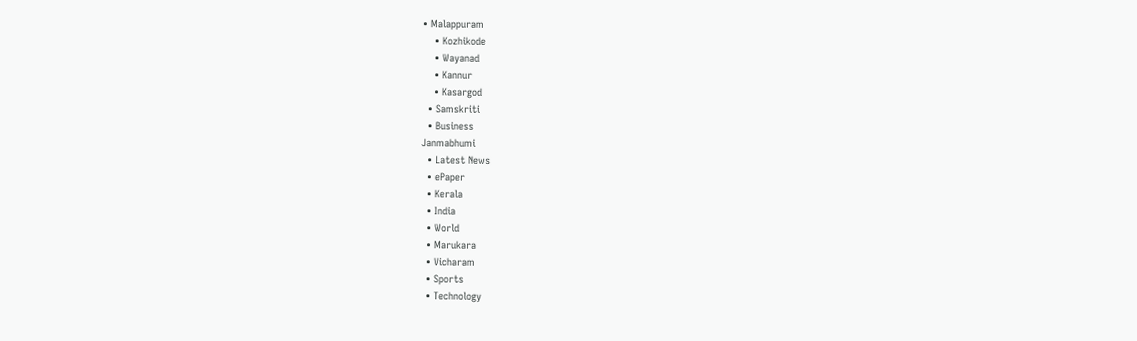• Malappuram
    • Kozhikode
    • Wayanad
    • Kannur
    • Kasargod
  • Samskriti
  • Business
Janmabhumi
  • Latest News
  • ePaper
  • Kerala
  • India
  • World
  • Marukara
  • Vicharam
  • Sports
  • Technology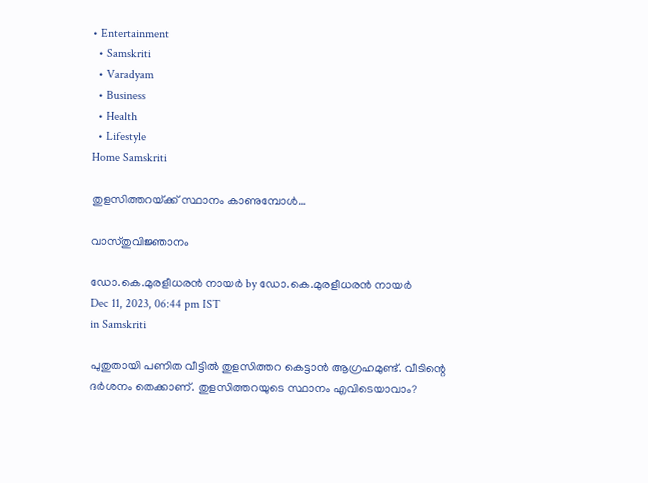• Entertainment
  • Samskriti
  • Varadyam
  • Business
  • Health
  • Lifestyle
Home Samskriti

തുളസിത്തറയ്‌ക്ക് സ്ഥാനം കാണുമ്പോള്‍…

വാസ്തുവിജ്ഞാനം

ഡോ.കെ.മുരളീധരന്‍ നായര്‍ by ഡോ.കെ.മുരളീധരന്‍ നായര്‍
Dec 11, 2023, 06:44 pm IST
in Samskriti

പുതുതായി പണിത വീട്ടില്‍ തുളസിത്തറ കെട്ടാന്‍ ആഗ്രഹമുണ്ട്. വീടിന്റെ ദര്‍ശനം തെക്കാണ്. തുളസിത്തറയുടെ സ്ഥാനം എവിടെയാവാം?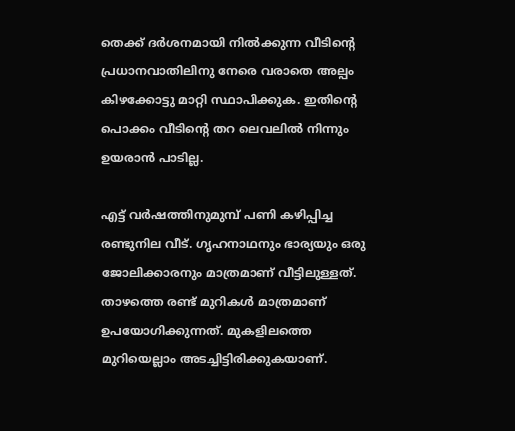തെക്ക് ദര്‍ശനമായി നില്‍ക്കുന്ന വീടിന്റെ പ്രധാനവാതിലിനു നേരെ വരാതെ അല്പം കിഴക്കോട്ടു മാറ്റി സ്ഥാപിക്കുക. ഇതിന്റെ പൊക്കം വീടിന്റെ തറ ലെവലില്‍ നിന്നും ഉയരാന്‍ പാടില്ല.

എട്ട് വര്‍ഷത്തിനുമുമ്പ് പണി കഴിപ്പിച്ച രണ്ടുനില വീട്. ഗൃഹനാഥനും ഭാര്യയും ഒരു ജോലിക്കാരനും മാത്രമാണ് വീട്ടിലുള്ളത്. താഴത്തെ രണ്ട് മുറികള്‍ മാത്രമാണ് ഉപയോഗിക്കുന്നത്. മുകളിലത്തെ മുറിയെല്ലാം അടച്ചിട്ടിരിക്കുകയാണ്.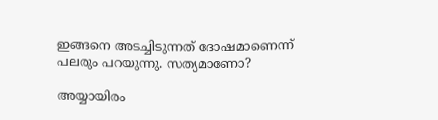ഇങ്ങനെ അടച്ചിടുന്നത് ദോഷമാണെന്ന് പലരും പറയുന്നു. സത്യമാണോ?

അയ്യായിരം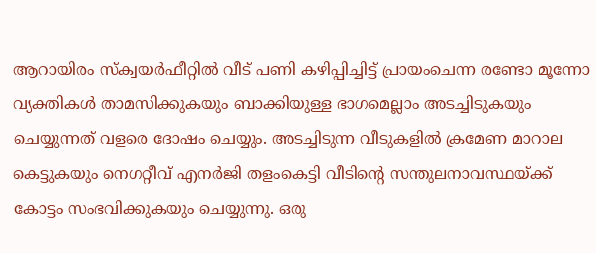ആറായിരം സ്‌ക്വയര്‍ഫീറ്റില്‍ വീട് പണി കഴിപ്പിച്ചിട്ട് പ്രായംചെന്ന രണ്ടോ മൂന്നോ വ്യക്തികള്‍ താമസിക്കുകയും ബാക്കിയുള്ള ഭാഗമെല്ലാം അടച്ചിടുകയും ചെയ്യുന്നത് വളരെ ദോഷം ചെയ്യും. അടച്ചിടുന്ന വീടുകളില്‍ ക്രമേണ മാറാല കെട്ടുകയും നെഗറ്റീവ് എനര്‍ജി തളംകെട്ടി വീടിന്റെ സന്തുലനാവസ്ഥയ്‌ക്ക് കോട്ടം സംഭവിക്കുകയും ചെയ്യുന്നു. ഒരു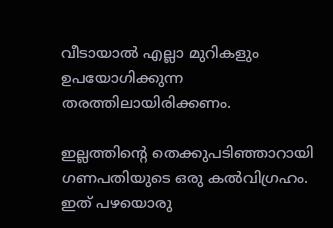വീടായാല്‍ എല്ലാ മുറികളും ഉപയോഗിക്കുന്ന തരത്തിലായിരിക്കണം.

ഇല്ലത്തിന്റെ തെക്കുപടിഞ്ഞാറായി ഗണപതിയുടെ ഒരു കല്‍വിഗ്രഹം. ഇത് പഴയൊരു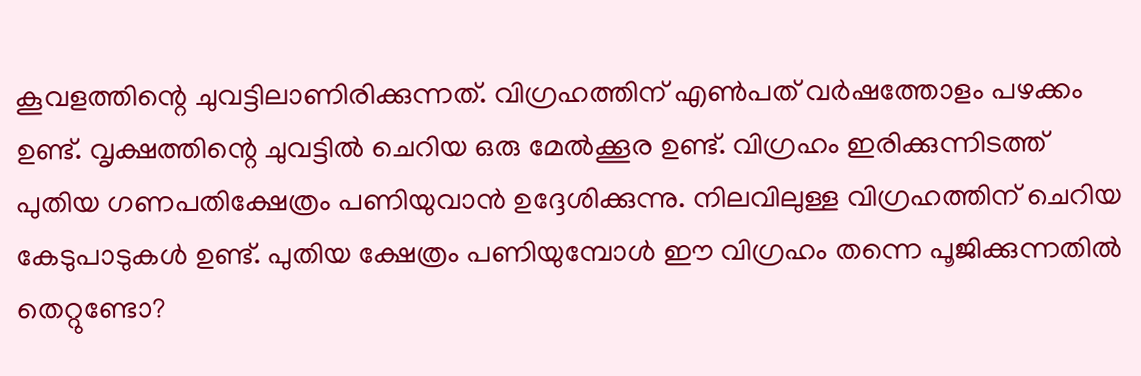കൂവളത്തിന്റെ ചുവട്ടിലാണിരിക്കുന്നത്. വിഗ്രഹത്തിന് എണ്‍പത് വര്‍ഷത്തോളം പഴക്കം ഉണ്ട്. വൃക്ഷത്തിന്റെ ചുവട്ടില്‍ ചെറിയ ഒരു മേല്‍ക്കൂര ഉണ്ട്. വിഗ്രഹം ഇരിക്കുന്നിടത്ത് പുതിയ ഗണപതിക്ഷേത്രം പണിയുവാന്‍ ഉദ്ദേശിക്കുന്നു. നിലവിലുള്ള വിഗ്രഹത്തിന് ചെറിയ കേടുപാടുകള്‍ ഉണ്ട്. പുതിയ ക്ഷേത്രം പണിയുമ്പോള്‍ ഈ വിഗ്രഹം തന്നെ പൂജിക്കുന്നതില്‍ തെറ്റുണ്ടോ?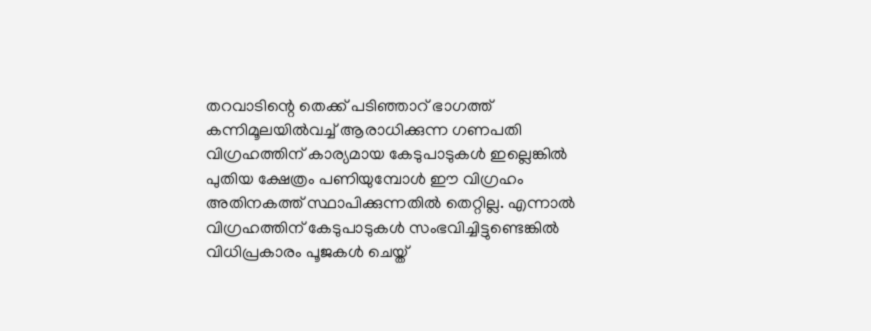തറവാടിന്റെ തെക്ക് പടിഞ്ഞാറ് ഭാഗത്ത് കന്നിമൂലയില്‍വച്ച് ആരാധിക്കുന്ന ഗണപതി വിഗ്രഹത്തിന് കാര്യമായ കേടുപാടുകള്‍ ഇല്ലെങ്കില്‍ പുതിയ ക്ഷേത്രം പണിയുമ്പോള്‍ ഈ വിഗ്രഹം അതിനകത്ത് സ്ഥാപിക്കുന്നതില്‍ തെറ്റില്ല. എന്നാല്‍ വിഗ്രഹത്തിന് കേടുപാടുകള്‍ സംഭവിച്ചിട്ടുണ്ടെങ്കില്‍ വിധിപ്രകാരം പൂജകള്‍ ചെയ്ത്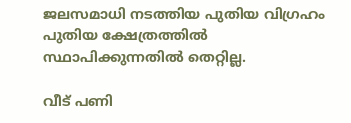ജലസമാധി നടത്തിയ പുതിയ വിഗ്രഹം പുതിയ ക്ഷേത്രത്തില്‍ സ്ഥാപിക്കുന്നതില്‍ തെറ്റില്ല.

വീട് പണി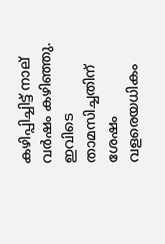കഴിപ്പിച്ചിട്ട് നാല് വര്‍ഷം കഴിഞ്ഞു. ഇവിടെ താമസിച്ചതിന് ശേഷം വളരെയധികം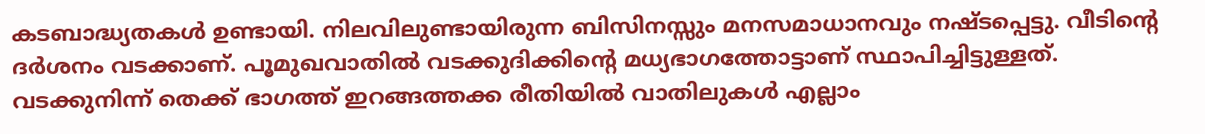കടബാദ്ധ്യതകള്‍ ഉണ്ടായി. നിലവിലുണ്ടായിരുന്ന ബിസിനസ്സും മനസമാധാനവും നഷ്ടപ്പെട്ടു. വീടിന്റെ ദര്‍ശനം വടക്കാണ്. പൂമുഖവാതില്‍ വടക്കുദിക്കിന്റെ മധ്യഭാഗത്തോട്ടാണ് സ്ഥാപിച്ചിട്ടുള്ളത്. വടക്കുനിന്ന് തെക്ക് ഭാഗത്ത് ഇറങ്ങത്തക്ക രീതിയില്‍ വാതിലുകള്‍ എല്ലാം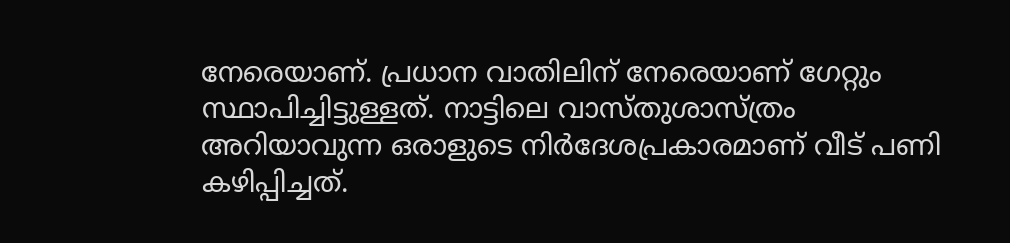നേരെയാണ്. പ്രധാന വാതിലിന് നേരെയാണ് ഗേറ്റും സ്ഥാപിച്ചിട്ടുള്ളത്. നാട്ടിലെ വാസ്തുശാസ്ത്രം അറിയാവുന്ന ഒരാളുടെ നിര്‍ദേശപ്രകാരമാണ് വീട് പണി കഴിപ്പിച്ചത്.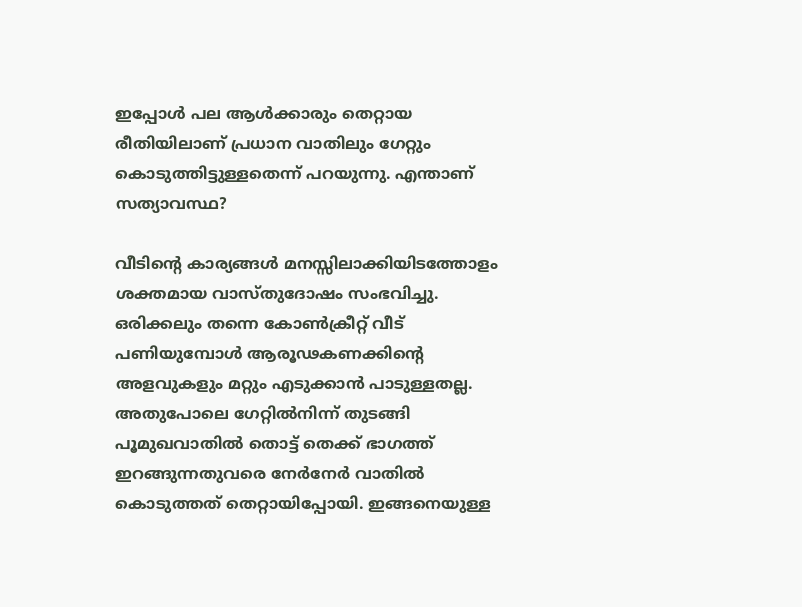ഇപ്പോള്‍ പല ആള്‍ക്കാരും തെറ്റായ രീതിയിലാണ് പ്രധാന വാതിലും ഗേറ്റും കൊടുത്തിട്ടുള്ളതെന്ന് പറയുന്നു. എന്താണ് സത്യാവസ്ഥ?

വീടിന്റെ കാര്യങ്ങള്‍ മനസ്സിലാക്കിയിടത്തോളം ശക്തമായ വാസ്തുദോഷം സംഭവിച്ചു. ഒരിക്കലും തന്നെ കോണ്‍ക്രീറ്റ് വീട് പണിയുമ്പോള്‍ ആരൂഢകണക്കിന്റെ അളവുകളും മറ്റും എടുക്കാന്‍ പാടുള്ളതല്ല. അതുപോലെ ഗേറ്റില്‍നിന്ന് തുടങ്ങി പൂമുഖവാതില്‍ തൊട്ട് തെക്ക് ഭാഗത്ത് ഇറങ്ങുന്നതുവരെ നേര്‍നേര്‍ വാതില്‍ കൊടുത്തത് തെറ്റായിപ്പോയി. ഇങ്ങനെയുള്ള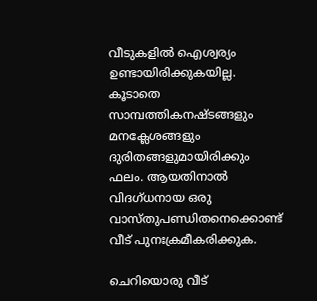വീടുകളില്‍ ഐശ്വര്യം ഉണ്ടായിരിക്കുകയില്ല. കൂടാതെ സാമ്പത്തികനഷ്ടങ്ങളും മനക്ലേശങ്ങളും ദുരിതങ്ങളുമായിരിക്കും ഫലം. ആയതിനാല്‍ വിദഗ്ധനായ ഒരു വാസ്തുപണ്ഡിതനെക്കൊണ്ട് വീട് പുനഃക്രമീകരിക്കുക.

ചെറിയൊരു വീട്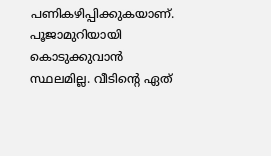പണികഴിപ്പിക്കുകയാണ്. പൂജാമുറിയായി കൊടുക്കുവാന്‍ സ്ഥലമില്ല. വീടിന്റെ ഏത്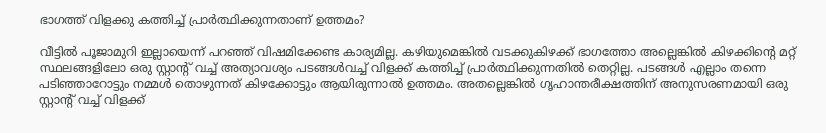ഭാഗത്ത് വിളക്കു കത്തിച്ച് പ്രാര്‍ത്ഥിക്കുന്നതാണ് ഉത്തമം?

വീട്ടില്‍ പൂജാമുറി ഇല്ലായെന്ന് പറഞ്ഞ് വിഷമിക്കേണ്ട കാര്യമില്ല. കഴിയുമെങ്കില്‍ വടക്കുകിഴക്ക് ഭാഗത്തോ അല്ലെങ്കില്‍ കിഴക്കിന്റെ മറ്റ് സ്ഥലങ്ങളിലോ ഒരു സ്റ്റാന്റ് വച്ച് അത്യാവശ്യം പടങ്ങള്‍വച്ച് വിളക്ക് കത്തിച്ച് പ്രാര്‍ത്ഥിക്കുന്നതില്‍ തെറ്റില്ല. പടങ്ങള്‍ എല്ലാം തന്നെ പടിഞ്ഞാറോട്ടും നമ്മള്‍ തൊഴുന്നത് കിഴക്കോട്ടും ആയിരുന്നാല്‍ ഉത്തമം. അതല്ലെങ്കില്‍ ഗൃഹാന്തരീക്ഷത്തിന് അനുസരണമായി ഒരു സ്റ്റാന്റ് വച്ച് വിളക്ക്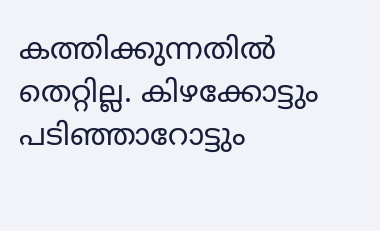കത്തിക്കുന്നതില്‍ തെറ്റില്ല. കിഴക്കോട്ടും പടിഞ്ഞാറോട്ടും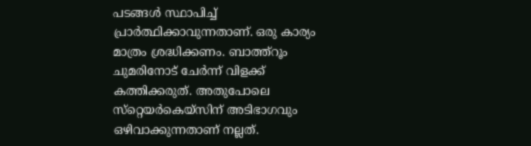പടങ്ങള്‍ സ്ഥാപിച്ച് പ്രാര്‍ത്ഥിക്കാവുന്നതാണ്. ഒരു കാര്യം മാത്രം ശ്രദ്ധിക്കണം. ബാത്ത്‌റൂം ചുമരിനോട് ചേര്‍ന്ന് വിളക്ക് കത്തിക്കരുത്. അതുപോലെ സ്‌റ്റെയര്‍കെയ്‌സിന് അടിഭാഗവും ഒഴിവാക്കുന്നതാണ് നല്ലത്.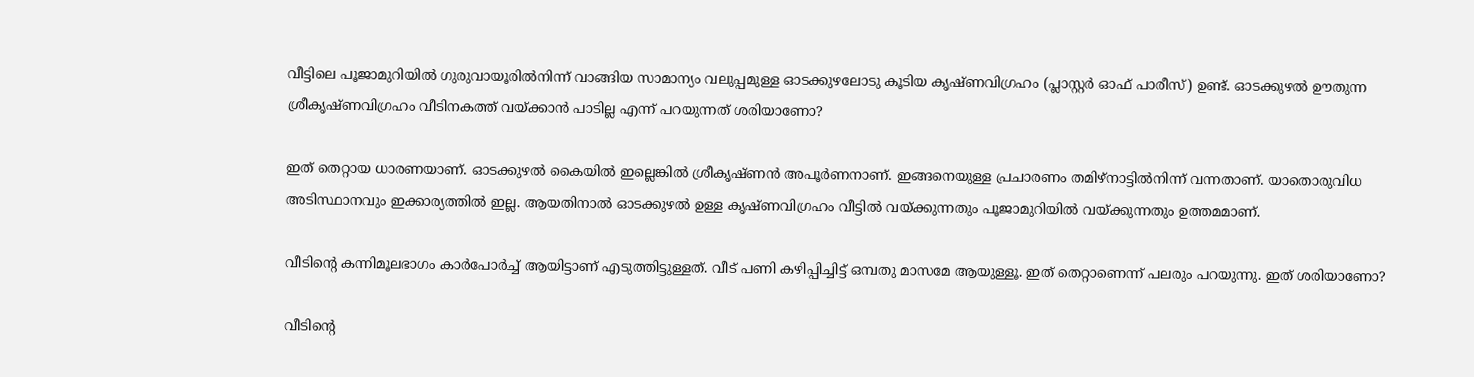വീട്ടിലെ പൂജാമുറിയില്‍ ഗുരുവായൂരില്‍നിന്ന് വാങ്ങിയ സാമാന്യം വലുപ്പമുള്ള ഓടക്കുഴലോടു കൂടിയ കൃഷ്ണവിഗ്രഹം (പ്ലാസ്റ്റര്‍ ഓഫ് പാരീസ്) ഉണ്ട്. ഓടക്കുഴല്‍ ഊതുന്ന ശ്രീകൃഷ്ണവിഗ്രഹം വീടിനകത്ത് വയ്‌ക്കാന്‍ പാടില്ല എന്ന് പറയുന്നത് ശരിയാണോ?

ഇത് തെറ്റായ ധാരണയാണ്. ഓടക്കുഴല്‍ കൈയില്‍ ഇല്ലെങ്കില്‍ ശ്രീകൃഷ്ണന്‍ അപൂര്‍ണനാണ്. ഇങ്ങനെയുള്ള പ്രചാരണം തമിഴ്‌നാട്ടില്‍നിന്ന് വന്നതാണ്. യാതൊരുവിധ അടിസ്ഥാനവും ഇക്കാര്യത്തില്‍ ഇല്ല. ആയതിനാല്‍ ഓടക്കുഴല്‍ ഉള്ള കൃഷ്ണവിഗ്രഹം വീട്ടില്‍ വയ്‌ക്കുന്നതും പൂജാമുറിയില്‍ വയ്‌ക്കുന്നതും ഉത്തമമാണ്.

വീടിന്റെ കന്നിമൂലഭാഗം കാര്‍പോര്‍ച്ച് ആയിട്ടാണ് എടുത്തിട്ടുള്ളത്. വീട് പണി കഴിപ്പിച്ചിട്ട് ഒമ്പതു മാസമേ ആയുള്ളൂ. ഇത് തെറ്റാണെന്ന് പലരും പറയുന്നു. ഇത് ശരിയാണോ?

വീടിന്റെ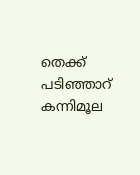തെക്ക് പടിഞ്ഞാറ് കന്നിമൂല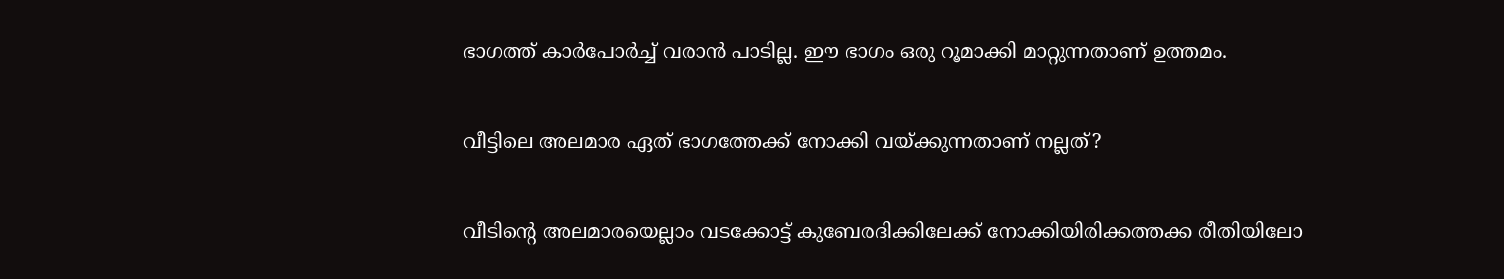ഭാഗത്ത് കാര്‍പോര്‍ച്ച് വരാന്‍ പാടില്ല. ഈ ഭാഗം ഒരു റൂമാക്കി മാറ്റുന്നതാണ് ഉത്തമം.

വീട്ടിലെ അലമാര ഏത് ഭാഗത്തേക്ക് നോക്കി വയ്‌ക്കുന്നതാണ് നല്ലത്?

വീടിന്റെ അലമാരയെല്ലാം വടക്കോട്ട് കുബേരദിക്കിലേക്ക് നോക്കിയിരിക്കത്തക്ക രീതിയിലോ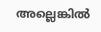അല്ലെങ്കില്‍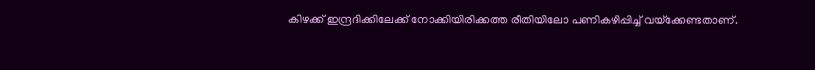കിഴക്ക് ഇന്ദ്രദിക്കിലേക്ക് നോക്കിയിരിക്കത്ത രീതിയിലോ പണികഴിപ്പിച്ച് വയ്‌ക്കേണ്ടതാണ്.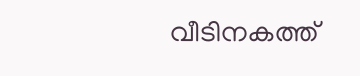വീടിനകത്ത്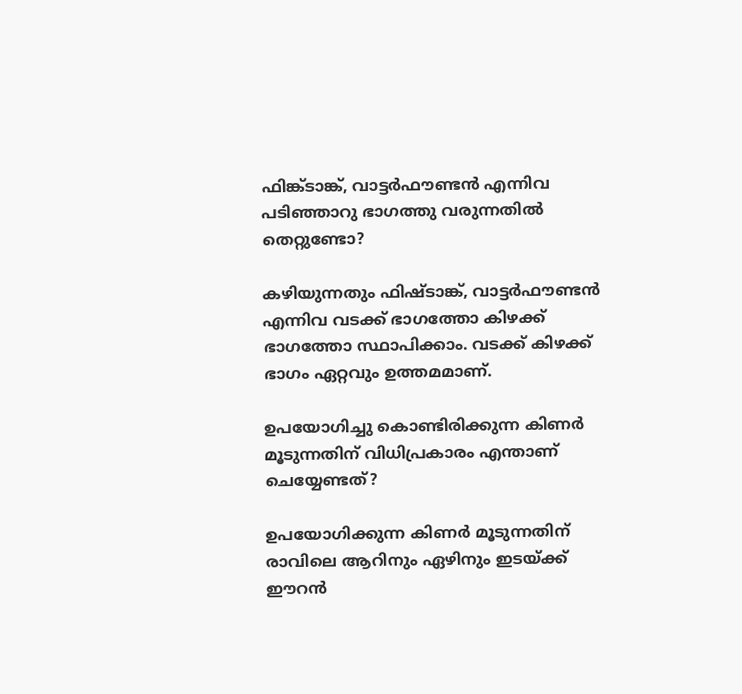ഫിങ്ക്ടാങ്ക്, വാട്ടര്‍ഫൗണ്ടന്‍ എന്നിവ പടിഞ്ഞാറു ഭാഗത്തു വരുന്നതില്‍ തെറ്റുണ്ടോ?

കഴിയുന്നതും ഫിഷ്ടാങ്ക്, വാട്ടര്‍ഫൗണ്ടന്‍ എന്നിവ വടക്ക് ഭാഗത്തോ കിഴക്ക് ഭാഗത്തോ സ്ഥാപിക്കാം. വടക്ക് കിഴക്ക് ഭാഗം ഏറ്റവും ഉത്തമമാണ്.

ഉപയോഗിച്ചു കൊണ്ടിരിക്കുന്ന കിണര്‍ മൂടുന്നതിന് വിധിപ്രകാരം എന്താണ് ചെയ്യേണ്ടത്?

ഉപയോഗിക്കുന്ന കിണര്‍ മൂടുന്നതിന് രാവിലെ ആറിനും ഏഴിനും ഇടയ്‌ക്ക് ഈറന്‍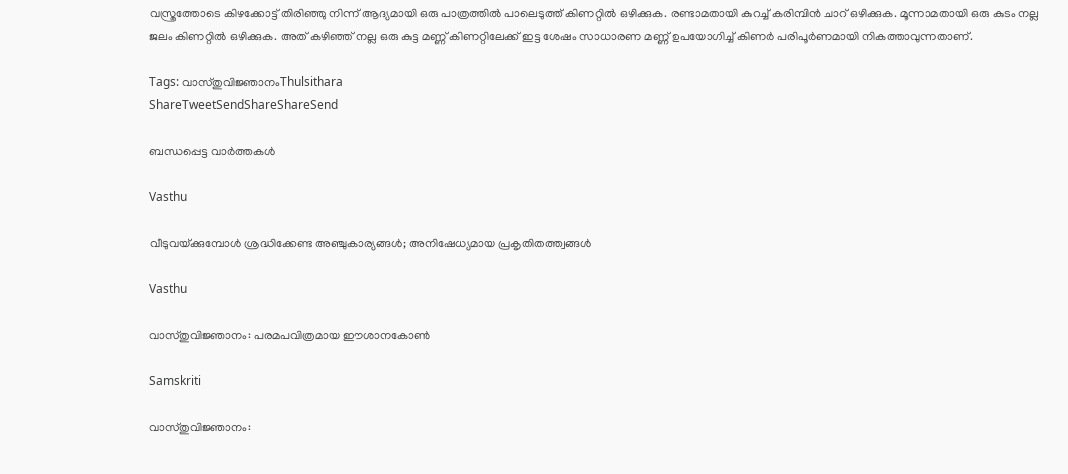വസ്ത്രത്തോടെ കിഴക്കോട്ട് തിരിഞ്ഞു നിന്ന് ആദ്യമായി ഒരു പാത്രത്തില്‍ പാലെടുത്ത് കിണറ്റില്‍ ഒഴിക്കുക. രണ്ടാമതായി കുറച്ച് കരിമ്പിന്‍ ചാറ് ഒഴിക്കുക. മൂന്നാമതായി ഒരു കുടം നല്ല ജലം കിണറ്റില്‍ ഒഴിക്കുക. അത് കഴിഞ്ഞ് നല്ല ഒരു കുട്ട മണ്ണ് കിണറ്റിലേക്ക് ഇട്ട ശേഷം സാധാരണ മണ്ണ് ഉപയോഗിച്ച് കിണര്‍ പരിപൂര്‍ണമായി നികത്താവുന്നതാണ്.

Tags: വാസ്തുവിജ്ഞാനംThulsithara
ShareTweetSendShareShareSend

ബന്ധപ്പെട്ട വാര്‍ത്തകള്‍

Vasthu

വീടുവയ്‌ക്കുമ്പോള്‍ ശ്രദ്ധിക്കേണ്ട അഞ്ചുകാര്യങ്ങള്‍; അനിഷേധ്യമായ പ്രകൃതിതത്ത്വങ്ങള്‍

Vasthu

വാസ്തുവിജ്ഞാനം: പരമപവിത്രമായ ഈശാനകോണ്‍

Samskriti

വാസ്തുവിജ്ഞാനം: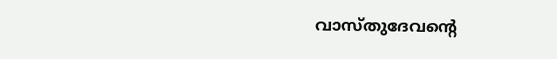വാസ്തുദേവന്റെ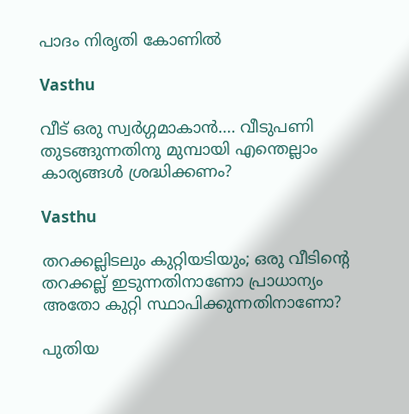പാദം നിരൃതി കോണില്‍

Vasthu

വീട് ഒരു സ്വര്‍ഗ്ഗമാകാന്‍…. വീടുപണി തുടങ്ങുന്നതിനു മുമ്പായി എന്തെല്ലാം കാര്യങ്ങള്‍ ശ്രദ്ധിക്കണം?

Vasthu

തറക്കല്ലിടലും കുറ്റിയടിയും; ഒരു വീടിന്റെ തറക്കല്ല് ഇടുന്നതിനാണോ പ്രാധാന്യം അതോ കുറ്റി സ്ഥാപിക്കുന്നതിനാണോ?

പുതിയ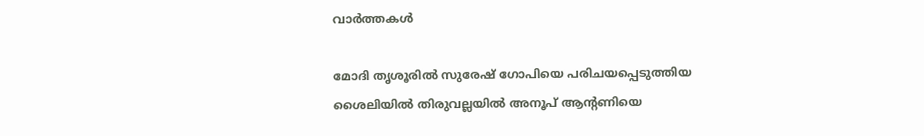വാര്‍ത്തകള്‍

മോദി തൃശൂരില്‍ സുരേഷ് ഗോപിയെ പരിചയപ്പെടുത്തിയ ശൈലിയില്‍ തിരുവല്ലയില്‍ അനൂപ് ആന്‍റണിയെ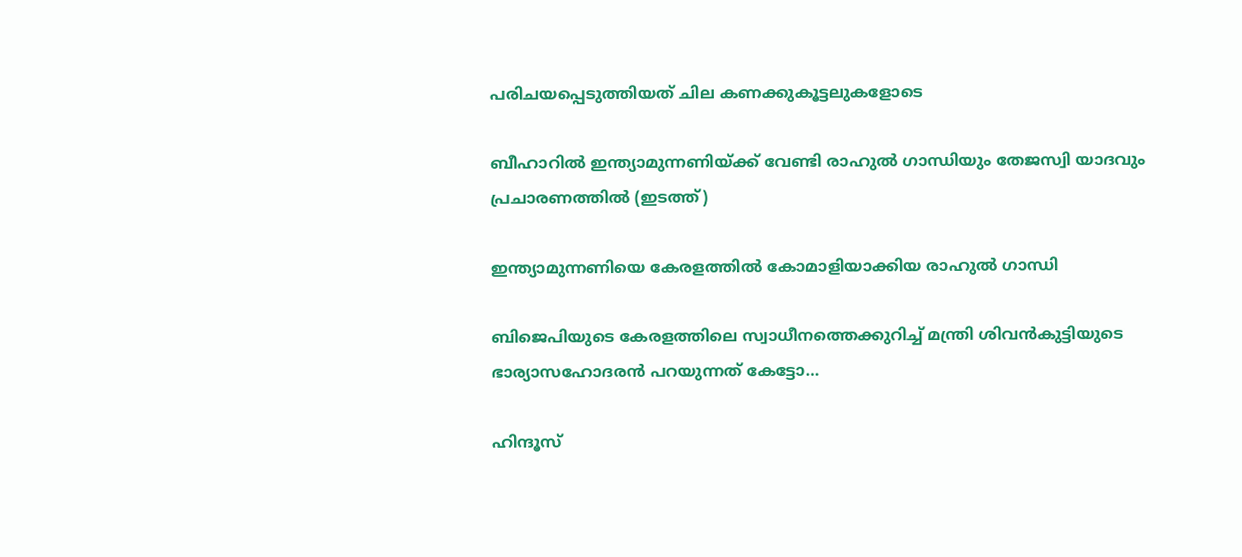പരിചയപ്പെടുത്തിയത് ചില കണക്കുകൂട്ടലുകളോടെ

ബീഹാറില്‍ ഇന്ത്യാമുന്നണിയ്ക്ക് വേണ്ടി രാഹുല്‍ ഗാന്ധിയും തേജസ്വി യാദവും പ്രചാരണത്തില്‍ (ഇടത്ത്)

ഇന്ത്യാമുന്നണിയെ കേരളത്തില്‍ കോമാളിയാക്കിയ രാഹുല്‍ ഗാന്ധി

ബിജെപിയുടെ കേരളത്തിലെ സ്വാധീനത്തെക്കുറിച്ച് മന്ത്രി ശിവന്‍കുട്ടിയുടെ ഭാര്യാസഹോദരന്‍ പറയുന്നത് കേട്ടോ…

ഹിന്ദൂസ്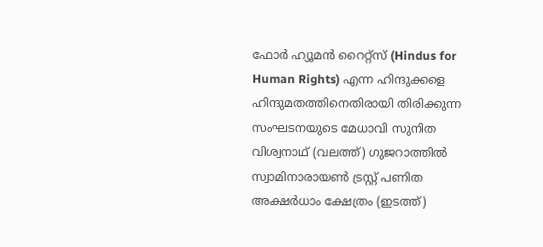ഫോര്‍ ഹ്യൂമന്‍ റൈറ്റ്സ് (Hindus for Human Rights) എന്ന ഹിന്ദുക്കളെ ഹിന്ദുമതത്തിനെതിരായി തിരിക്കുന്ന സംഘടനയുടെ മേധാവി സുനിത വിശ്വനാഥ് (വലത്ത്) ഗുജറാത്തില്‍ സ്വാമിനാരായണ്‍ ട്രസ്റ്റ് പണിത അക്ഷര്‍ധാം ക്ഷേത്രം (ഇടത്ത്)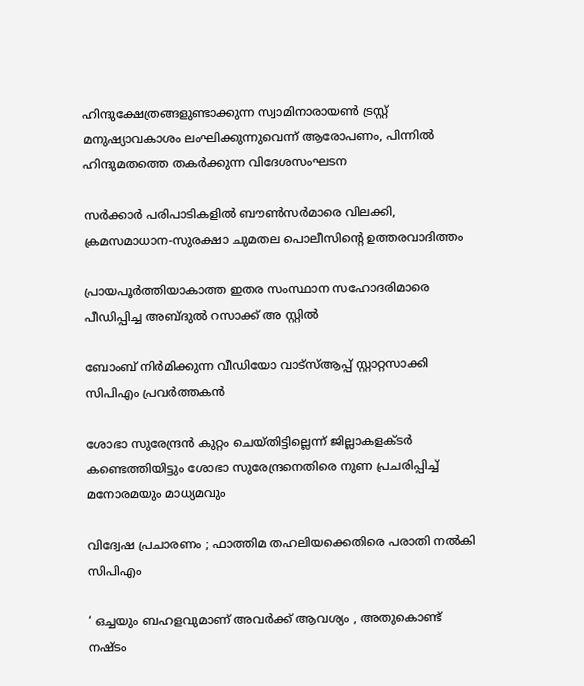ഹിന്ദുക്ഷേത്രങ്ങളുണ്ടാക്കുന്ന സ്വാമിനാരായണ്‍ ട്രസ്റ്റ് മനുഷ്യാവകാശം ലംഘിക്കുന്നുവെന്ന് ആരോപണം, പിന്നില്‍ ഹിന്ദുമതത്തെ തകര്‍ക്കുന്ന വിദേശസംഘടന

സര്‍ക്കാര്‍ പരിപാടികളില്‍ ബൗണ്‍സര്‍മാരെ വിലക്കി, ക്രമസമാധാന-സുരക്ഷാ ചുമതല പൊലീസിന്റെ ഉത്തരവാദിത്തം

പ്രായപൂര്‍ത്തിയാകാത്ത ഇതര സംസ്ഥാന സഹോദരിമാരെ പീഡിപ്പിച്ച അബ്ദുല്‍ റസാക്ക് അ സ്റ്റില്‍

ബോംബ് നിര്‍മിക്കുന്ന വീഡിയോ വാട്‌സ്ആപ്പ് സ്റ്റാറ്റസാക്കി സിപിഎം പ്രവര്‍ത്തകന്‍

ശോഭാ സുരേന്ദ്രന്‍ കുറ്റം ചെയ്തിട്ടില്ലെന്ന് ജില്ലാകളക്ടര്‍ കണ്ടെത്തിയിട്ടും ശോഭാ സുരേന്ദ്രനെതിരെ നുണ പ്രചരിപ്പിച്ച് മനോരമയും മാധ്യമവും

വിദ്വേഷ പ്രചാരണം ; ഫാത്തിമ തഹലിയക്കെതിരെ പരാതി നല്‍കി സിപിഎം

‘ ഒച്ചയും ബഹളവുമാണ് അവർക്ക് ആവശ്യം , അതുകൊണ്ട് നഷ്ടം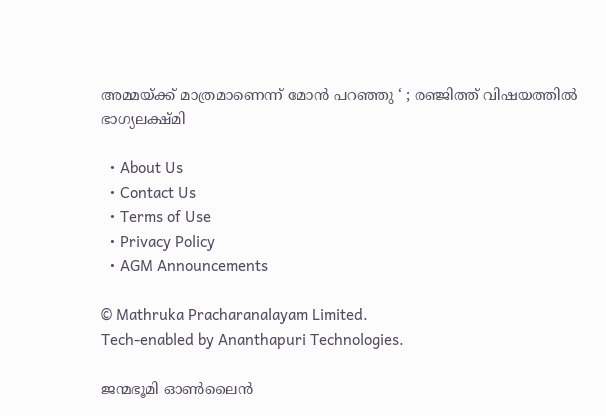അമ്മയ്‌ക്ക് മാത്രമാണെന്ന് മോൻ പറഞ്ഞു ‘ ; രഞ്ജിത്ത് വിഷയത്തിൽ ഭാഗ്യലക്ഷ്മി

  • About Us
  • Contact Us
  • Terms of Use
  • Privacy Policy
  • AGM Announcements

© Mathruka Pracharanalayam Limited.
Tech-enabled by Ananthapuri Technologies.

ജന്മഭൂമി ഓണ്‍ലൈന്‍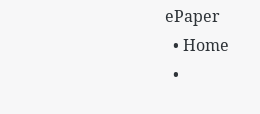ePaper
  • Home
  •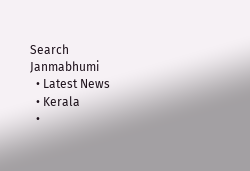Search Janmabhumi
  • Latest News
  • Kerala
  •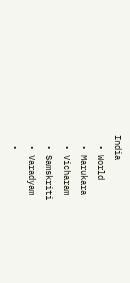India
  • World
  • Marukara
  • Vicharam
  • Samskriti
  • Varadyam
  •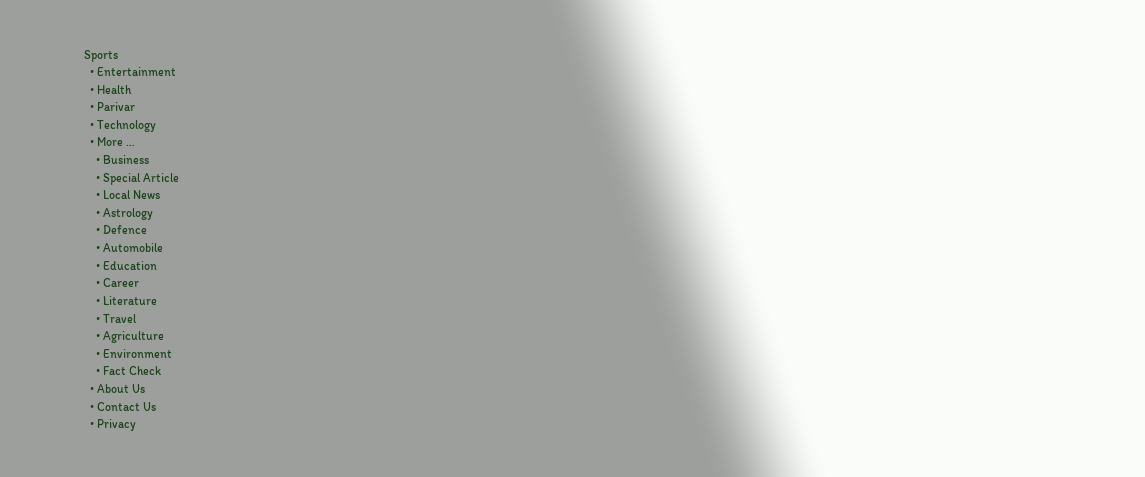Sports
  • Entertainment
  • Health
  • Parivar
  • Technology
  • More …
    • Business
    • Special Article
    • Local News
    • Astrology
    • Defence
    • Automobile
    • Education
    • Career
    • Literature
    • Travel
    • Agriculture
    • Environment
    • Fact Check
  • About Us
  • Contact Us
  • Privacy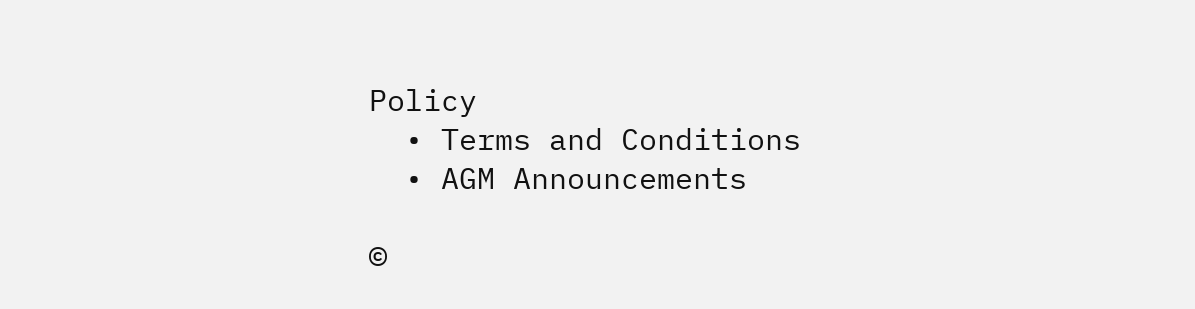Policy
  • Terms and Conditions
  • AGM Announcements

©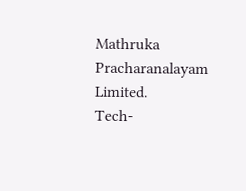Mathruka Pracharanalayam Limited.
Tech-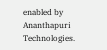enabled by Ananthapuri Technologies.